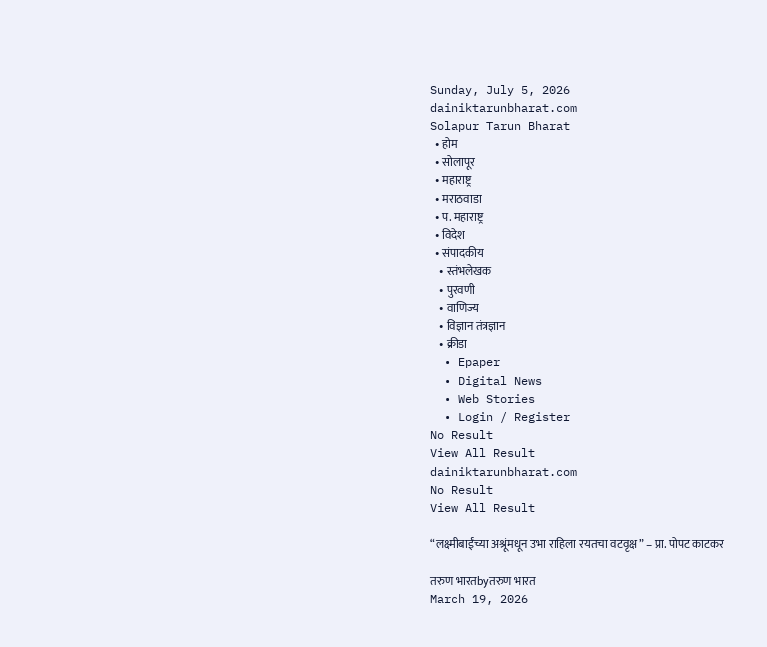Sunday, July 5, 2026
dainiktarunbharat.com
Solapur Tarun Bharat
  • होम
  • सोलापूर
  • महाराष्ट्र
  • मराठवाडा
  • प. महाराष्ट्र
  • विदेश
  • संपादकीय
    • स्तंभलेखक
    • पुरवणी
    • वाणिज्य
    • विज्ञान तंत्रज्ञान
    • क्रीडा
  • Epaper
  • Digital News
  • Web Stories
  • Login / Register
No Result
View All Result
dainiktarunbharat.com
No Result
View All Result

“लक्ष्मीबाईंच्या अश्रूंमधून उभा राहिला रयतचा वटवृक्ष” – प्रा. पोपट काटकर

तरुण भारतbyतरुण भारत
March 19, 2026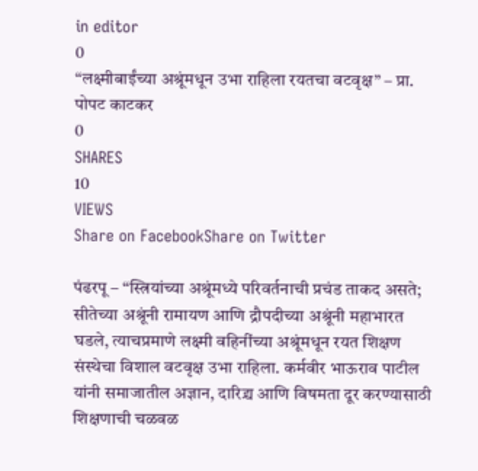in editor
0
“लक्ष्मीबाईंच्या अश्रूंमधून उभा राहिला रयतचा वटवृक्ष” – प्रा. पोपट काटकर
0
SHARES
10
VIEWS
Share on FacebookShare on Twitter

पंढरपू – “स्त्रियांच्या अश्रूंमध्ये परिवर्तनाची प्रचंड ताकद असते; सीतेच्या अश्रूंनी रामायण आणि द्रौपदीच्या अश्रूंनी महाभारत घडले, त्याचप्रमाणे लक्ष्मी वहिनींच्या अश्रूंमधून रयत शिक्षण संस्थेचा विशाल वटवृक्ष उभा राहिला. कर्मवीर भाऊराव पाटील यांनी समाजातील अज्ञान, दारिद्र्य आणि विषमता दूर करण्यासाठी शिक्षणाची चळवळ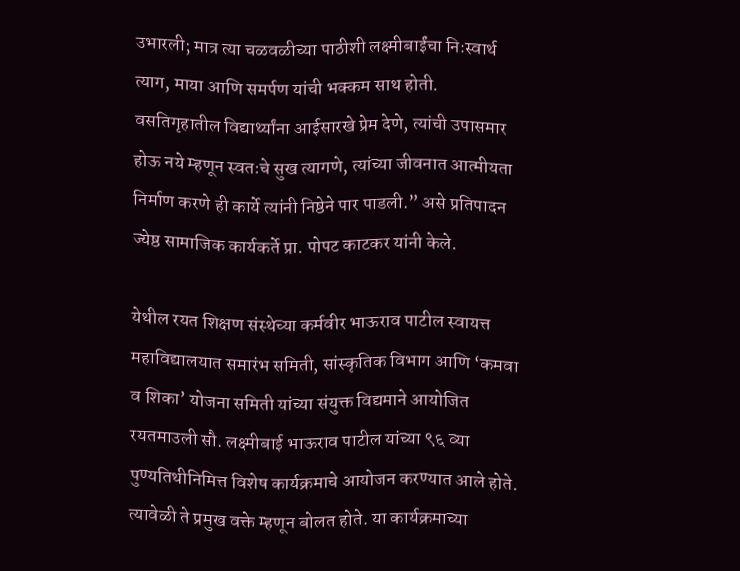उभारली; मात्र त्या चळवळीच्या पाठीशी लक्ष्मीबाईंचा निःस्वार्थ त्याग, माया आणि समर्पण यांची भक्कम साथ होती. वसतिगृहातील विद्यार्थ्यांना आईसारखे प्रेम देणे, त्यांची उपासमार होऊ नये म्हणून स्वतःचे सुख त्यागणे, त्यांच्या जीवनात आत्मीयता निर्माण करणे ही कार्ये त्यांनी निष्ठेने पार पाडली.” असे प्रतिपादन ज्येष्ठ सामाजिक कार्यकर्ते प्रा. पोपट काटकर यांनी केले.

येथील रयत शिक्षण संस्थेच्या कर्मवीर भाऊराव पाटील स्वायत्त महाविद्यालयात समारंभ समिती, सांस्कृतिक विभाग आणि ‘कमवा व शिका’ योजना समिती यांच्या संयुक्त विद्यमाने आयोजित रयतमाउली सौ. लक्ष्मीबाई भाऊराव पाटील यांच्या ९६ व्या पुण्यतिथीनिमित्त विशेष कार्यक्रमाचे आयोजन करण्यात आले होते. त्यावेळी ते प्रमुख वक्ते म्हणून बोलत होते. या कार्यक्रमाच्या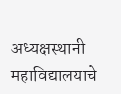अध्यक्षस्थानी महाविद्यालयाचे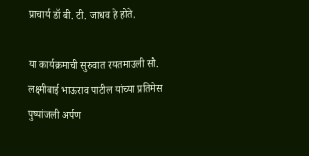प्राचार्य डॉ बी. टी. जाधव हे होते.

या कार्यक्रमाची सुरुवात रयतमाउली सौ. लक्ष्मीबाई भाऊराव पाटील यांच्या प्रतिमेस पुष्पांजली अर्पण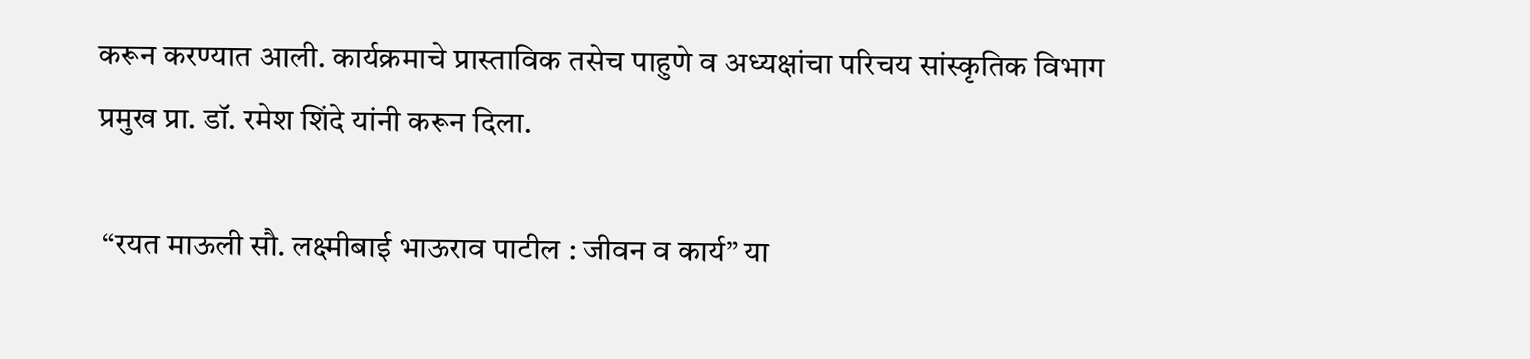करून करण्यात आली. कार्यक्रमाचे प्रास्ताविक तसेच पाहुणे व अध्यक्षांचा परिचय सांस्कृतिक विभाग प्रमुख प्रा. डॉ. रमेश शिंदे यांनी करून दिला.

 “रयत माऊली सौ. लक्ष्मीबाई भाऊराव पाटील : जीवन व कार्य” या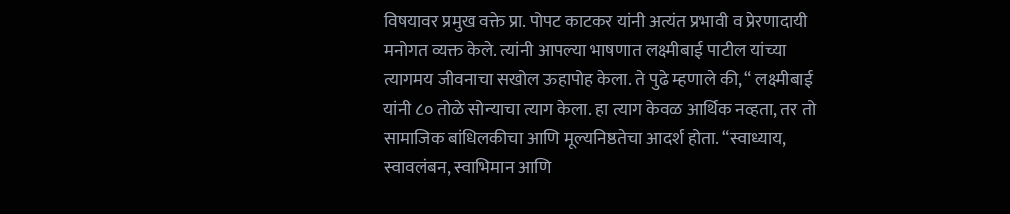विषयावर प्रमुख वक्ते प्रा. पोपट काटकर यांनी अत्यंत प्रभावी व प्रेरणादायी मनोगत व्यक्त केले. त्यांनी आपल्या भाषणात लक्ष्मीबाई पाटील यांच्या त्यागमय जीवनाचा सखोल ऊहापोह केला. ते पुढे म्हणाले की, “ लक्ष्मीबाई यांनी ८० तोळे सोन्याचा त्याग केला. हा त्याग केवळ आर्थिक नव्हता, तर तो सामाजिक बांधिलकीचा आणि मूल्यनिष्ठतेचा आदर्श होता. “स्वाध्याय, स्वावलंबन, स्वाभिमान आणि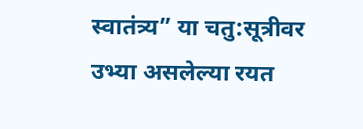स्वातंत्र्य” या चतु:सूत्रीवर उभ्या असलेल्या रयत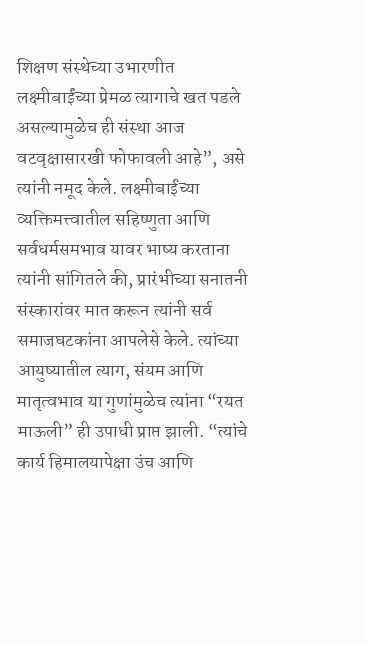शिक्षण संस्थेच्या उभारणीत लक्ष्मीबाईंच्या प्रेमळ त्यागाचे खत पडले असल्यामुळेच ही संस्था आज वटवृक्षासारखी फोफावली आहे”, असे त्यांनी नमूद केले. लक्ष्मीबाईंच्या व्यक्तिमत्त्वातील सहिष्णुता आणि सर्वधर्मसमभाव यावर भाष्य करताना त्यांनी सांगितले की, प्रारंभीच्या सनातनी संस्कारांवर मात करून त्यांनी सर्व समाजघटकांना आपलेसे केले. त्यांच्या आयुष्यातील त्याग, संयम आणि मातृत्वभाव या गुणांमुळेच त्यांना “रयत माऊली” ही उपाधी प्राप्त झाली. “त्यांचे कार्य हिमालयापेक्षा उंच आणि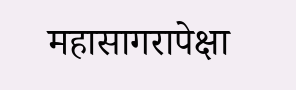महासागरापेक्षा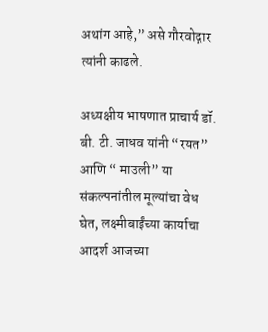अथांग आहे,” असे गौरवोद्गार त्यांनी काढले.

अध्यक्षीय भाषणात प्राचार्य डॉ. बी. टी. जाधव यांनी “रयत” आणि “ माउली” या संकल्पनांतील मूल्यांचा वेध घेत, लक्ष्मीबाईंच्या कार्याचा आदर्श आजच्या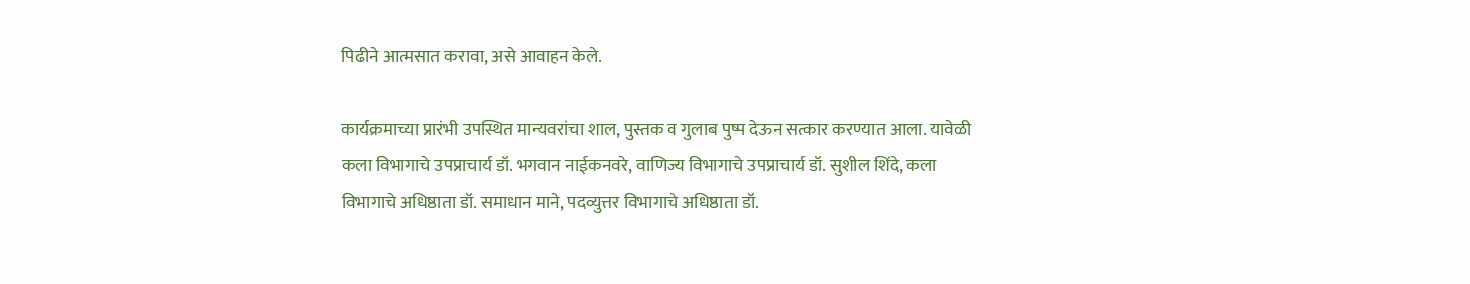पिढीने आत्मसात करावा, असे आवाहन केले.

कार्यक्रमाच्या प्रारंभी उपस्थित मान्यवरांचा शाल, पुस्तक व गुलाब पुष्प देऊन सत्कार करण्यात आला. यावेळी कला विभागाचे उपप्राचार्य डॉ. भगवान नाईकनवरे, वाणिज्य विभागाचे उपप्राचार्य डॉ. सुशील शिंदे, कला विभागाचे अधिष्ठाता डॉ. समाधान माने, पदव्युत्तर विभागाचे अधिष्ठाता डॉ.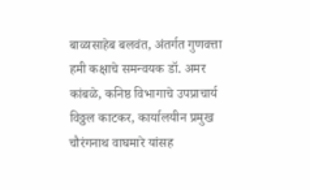बाळासाहेब बलवंत, अंतर्गत गुणवत्ता हमी कक्षाचे समन्वयक डॉ. अमर कांबळे, कनिष्ठ विभागाचे उपप्राचार्य विठ्ठल काटकर, कार्यालयीन प्रमुख चौरंगनाथ वाघमारे यांसह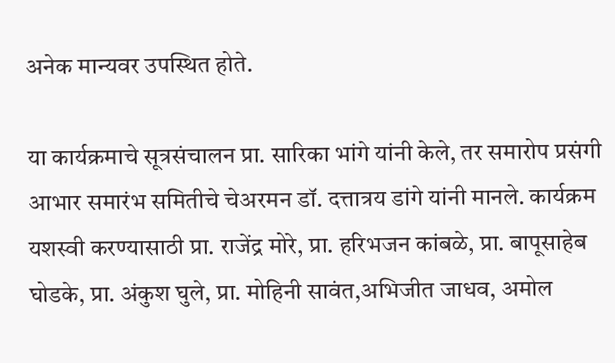अनेक मान्यवर उपस्थित होते.

या कार्यक्रमाचे सूत्रसंचालन प्रा. सारिका भांगे यांनी केले, तर समारोप प्रसंगी आभार समारंभ समितीचे चेअरमन डॉ. दत्तात्रय डांगे यांनी मानले. कार्यक्रम यशस्वी करण्यासाठी प्रा. राजेंद्र मोरे, प्रा. हरिभजन कांबळे, प्रा. बापूसाहेब घोडके, प्रा. अंकुश घुले, प्रा. मोहिनी सावंत,अभिजीत जाधव, अमोल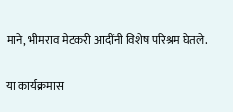माने, भीमराव मेटकरी आदींनी विशेष परिश्रम घेतले.

या कार्यक्रमास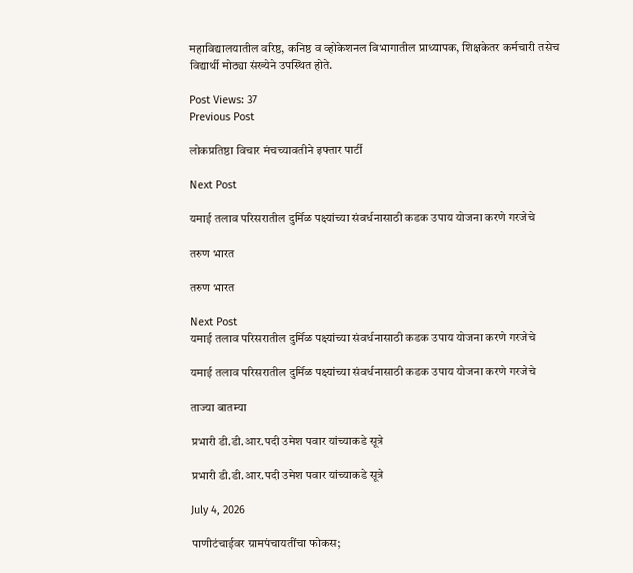महाविद्यालयातील वरिष्ठ, कनिष्ठ व व्होकेशनल विभागातील प्राध्यापक, शिक्षकेतर कर्मचारी तसेच विद्यार्थी मोठ्या संख्येने उपस्थित होते.

Post Views: 37
Previous Post

लोकप्रतिष्ठा विचार मंचच्यावतीने इफ्तार पार्टी

Next Post

यमाई तलाव परिसरातील दुर्मिळ पक्ष्यांच्या संवर्धनासाठी कडक उपाय योजना करणे गरजेचे

तरुण भारत

तरुण भारत

Next Post
यमाई तलाव परिसरातील दुर्मिळ पक्ष्यांच्या संवर्धनासाठी कडक उपाय योजना करणे गरजेचे

यमाई तलाव परिसरातील दुर्मिळ पक्ष्यांच्या संवर्धनासाठी कडक उपाय योजना करणे गरजेचे

ताज्या बातम्या

प्रभारी डी.डी.आर.पदी उमेश पवार यांच्याकडे सूत्रे

प्रभारी डी.डी.आर.पदी उमेश पवार यांच्याकडे सूत्रे

July 4, 2026

पाणीटंचाईवर ग्रामपंचायतींचा फोकस;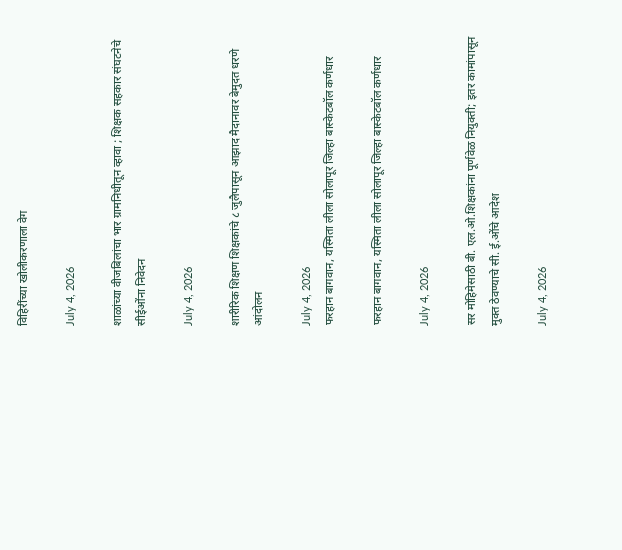विहिरींच्या खोलीकरणाला वेग

July 4, 2026

शाळांच्या वीजबिलांचा भार ग्रामनिधीतून व्हावा ; शिक्षक सहकार संघटनेचे सीईओंना निवेदन

July 4, 2026

शारीरिक शिक्षण शिक्षकांचे ८ जुलैपासून आझाद मैदानावर बेमुदत धरणे आंदोलन

July 4, 2026
फरहान बागवान, यस्मिता लीला सोलापूर जिल्हा बास्केटबॉल कर्णधार

फरहान बागवान, यस्मिता लीला सोलापूर जिल्हा बास्केटबॉल कर्णधार

July 4, 2026

सर मोहिमेसाठी बी. एल.ओ.शिक्षकांना पूर्णवेळ नियुक्ती; इतर कामांपासून मुक्त ठेवण्याचे सी. ई.ओंचे आदेश

July 4, 2026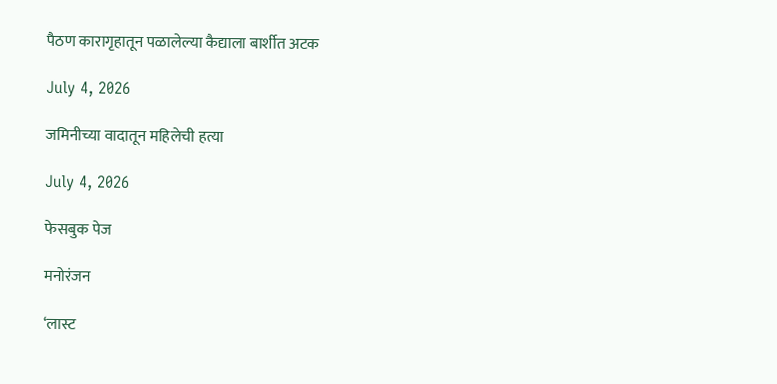पैठण कारागृहातून पळालेल्या कैद्याला बार्शीत अटक

July 4, 2026

जमिनीच्या वादातून महिलेची हत्या

July 4, 2026

फेसबुक पेज

मनोरंजन

‘लास्ट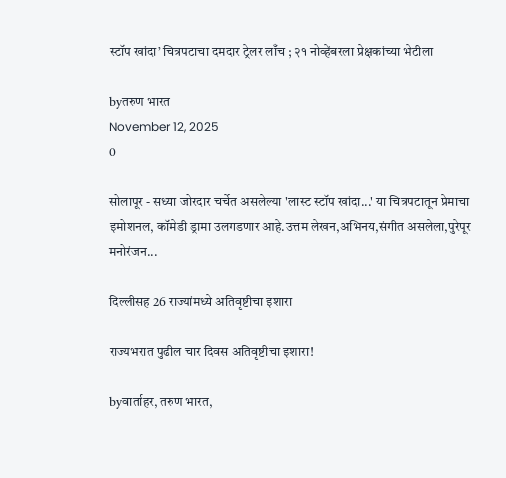स्टॉप खांदा’ चित्रपटाचा दमदार ट्रेलर लाँच ; २१ नोव्हेंबरला प्रेक्षकांच्या भेटीला

byतरुण भारत
November 12, 2025
0

सोलापूर - सध्या जोरदार चर्चेत असलेल्या 'लास्ट स्टॉप खांदा...' या चित्रपटातून प्रेमाचा इमोशनल, कॉमेडी ड्रामा उलगडणार आहे.उत्तम लेखन,अभिनय,संगीत असलेला,पुरेपूर मनोरंजन...

दिल्लीसह 26 राज्यांमध्ये अतिवृष्टीचा इशारा

राज्यभरात पुढील चार दिवस अतिवृष्टीचा इशारा!

byवार्ताहर, तरुण भारत,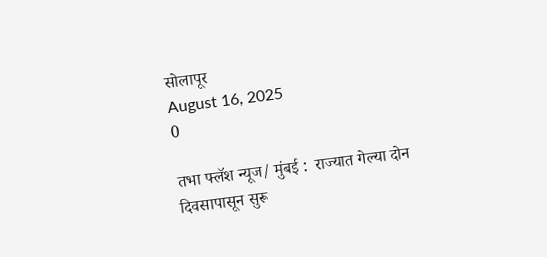सोलापूर
August 16, 2025
0

तभा फ्लॅश न्यूज/ मुंबई :  राज्यात गेल्या दोन दिवसापासून सुरू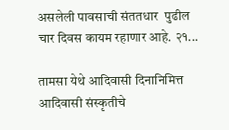असलेली पावसाची संततधार  पुढील चार दिवस कायम रहाणार आहे. २१...

तामसा येथे आदिवासी दिनानिमित्त आदिवासी संस्कृतीचे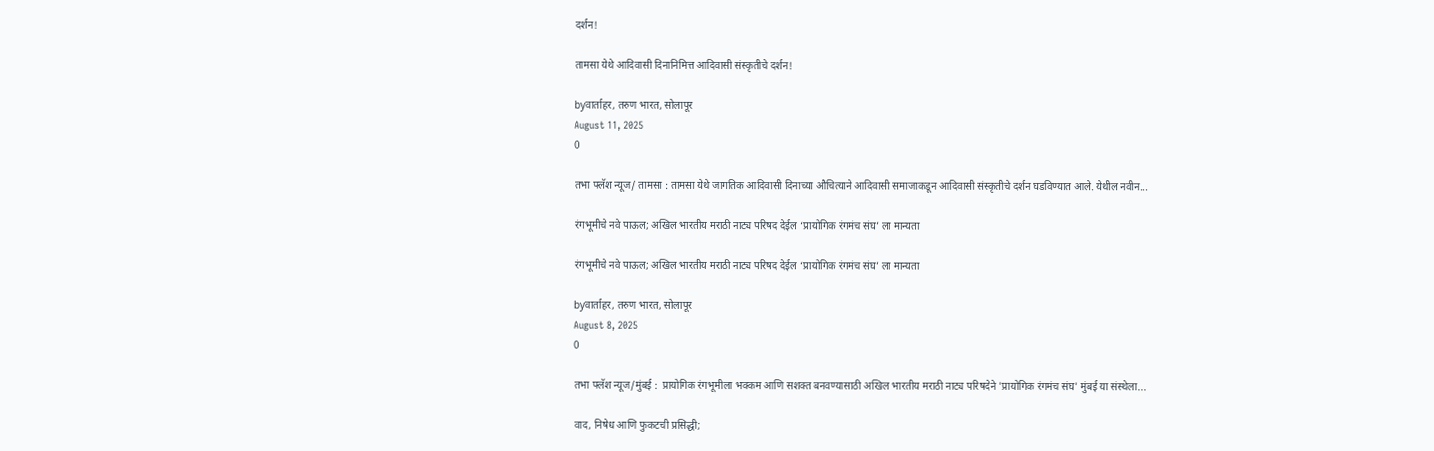दर्शन!

तामसा येथे आदिवासी दिनानिमित्त आदिवासी संस्कृतीचे दर्शन!

byवार्ताहर, तरुण भारत, सोलापूर
August 11, 2025
0

तभा फ्लॅश न्यूज/ तामसा : तामसा येथे जागतिक आदिवासी दिनाच्या औचित्याने आदिवासी समाजाकडून आदिवासी संस्कृतीचे दर्शन घडविण्यात आले. येथील नवीन...

रंगभूमीचे नवे पाऊल; अखिल भारतीय मराठी नाट्य परिषद देईल ‘प्रायोगिक रंगमंच संघ’ ला मान्यता

रंगभूमीचे नवे पाऊल; अखिल भारतीय मराठी नाट्य परिषद देईल ‘प्रायोगिक रंगमंच संघ’ ला मान्यता

byवार्ताहर, तरुण भारत, सोलापूर
August 8, 2025
0

तभा फ्लॅश न्यूज/मुंबई :  प्रायोगिक रंगभूमीला भक्कम आणि सशक्त बनवण्यासाठी अखिल भारतीय मराठी नाट्य परिषदेने 'प्रायोगिक रंगमंच संघ' मुंबई या संस्थेला...

वाद, निषेध आणि फुकटची प्रसिद्धी;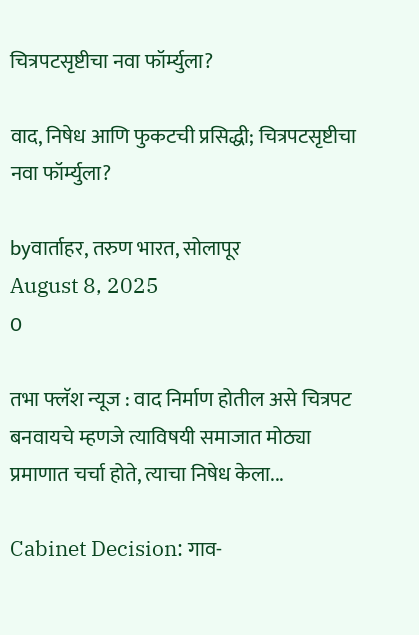चित्रपटसृष्टीचा नवा फॉर्म्युला?

वाद, निषेध आणि फुकटची प्रसिद्धी; चित्रपटसृष्टीचा नवा फॉर्म्युला?

byवार्ताहर, तरुण भारत, सोलापूर
August 8, 2025
0

तभा फ्लॅश न्यूज : वाद निर्माण होतील असे चित्रपट बनवायचे म्हणजे त्याविषयी समाजात मोठ्या प्रमाणात चर्चा होते, त्याचा निषेध केला...

Cabinet Decision: गाव-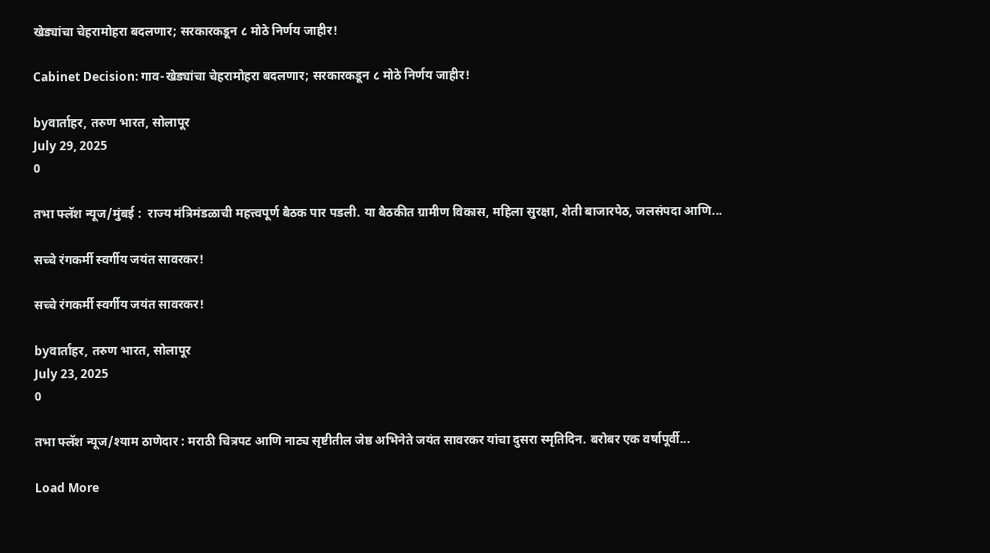खेड्यांचा चेहरामोहरा बदलणार; सरकारकडून ८ मोठे निर्णय जाहीर!

Cabinet Decision: गाव-खेड्यांचा चेहरामोहरा बदलणार; सरकारकडून ८ मोठे निर्णय जाहीर!

byवार्ताहर, तरुण भारत, सोलापूर
July 29, 2025
0

तभा फ्लॅश न्यूज/मुंबई :  राज्य मंत्रिमंडळाची महत्त्वपूर्ण बैठक पार पडली. या बैठकीत ग्रामीण विकास, महिला सुरक्षा, शेती बाजारपेठ, जलसंपदा आणि...

सच्चे रंगकर्मी स्वर्गीय जयंत सावरकर!

सच्चे रंगकर्मी स्वर्गीय जयंत सावरकर!

byवार्ताहर, तरुण भारत, सोलापूर
July 23, 2025
0

तभा फ्लॅश न्यूज/श्याम ठाणेदार : मराठी चित्रपट आणि नाट्य सृष्टीतील जेष्ठ अभिनेते जयंत सावरकर यांचा दुसरा स्मृतिदिन. बरोबर एक वर्षापूर्वी...

Load More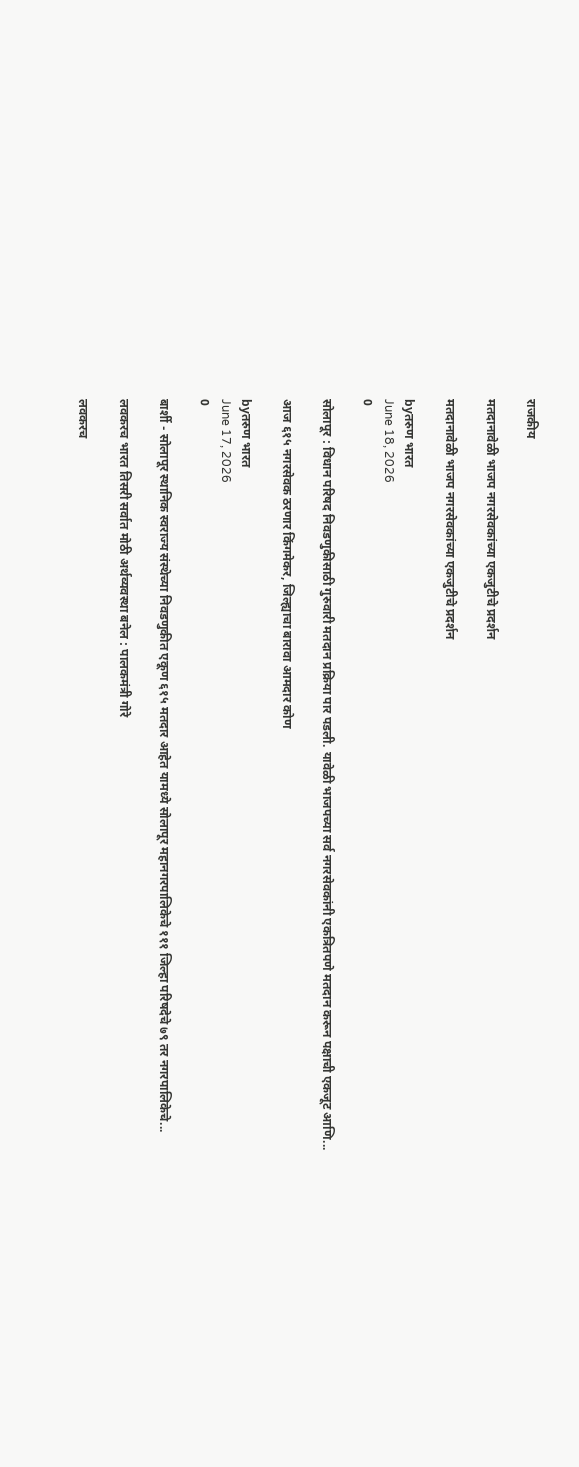राजकीय

मतदानावेळी भाजप नगरसेवकांच्या एकजुटीचे प्रदर्शन

मतदानावेळी भाजप नगरसेवकांच्या एकजुटीचे प्रदर्शन

byतरुण भारत
June 18, 2026
0

सोलापूर : विधान परिषद निवडणुकीसाठी गुरुवारी मतदान प्रक्रिया पार पडली. यावेळी भाजपच्या सर्व नगरसेवकांनी एकत्रितपणे मतदान करून पक्षाची एकजूट आणि...

आज ६१५ नगरसेवक ठरणार किंगमेकर, जिल्ह्याचा बारावा आमदार कोण

byतरुण भारत
June 17, 2026
0

बार्शी - सोलापूर स्थानिक स्वराज्य संस्थेच्या निवडणुकीत एकूण ६१५ मतदार आहेत यामध्ये सोलापूर महानगरपालिकेचे १११ जिल्हा परिषदेचे ७९ तर नगरपालिकेचे...

लवकरच भारत तिसरी सर्वात मोठी अर्थव्यवस्था बनेल : पालकमंत्री गोरे

लवकरच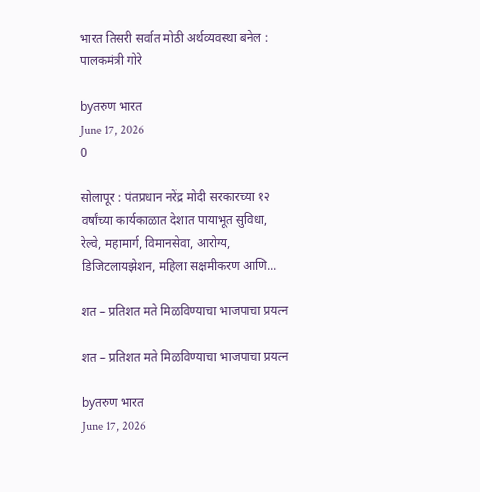भारत तिसरी सर्वात मोठी अर्थव्यवस्था बनेल : पालकमंत्री गोरे

byतरुण भारत
June 17, 2026
0

सोलापूर : पंतप्रधान नरेंद्र मोदी सरकारच्या १२ वर्षांच्या कार्यकाळात देशात पायाभूत सुविधा, रेल्वे, महामार्ग, विमानसेवा, आरोग्य, डिजिटलायझेशन, महिला सक्षमीकरण आणि...

शत – प्रतिशत मते मिळविण्याचा भाजपाचा प्रयत्न

शत – प्रतिशत मते मिळविण्याचा भाजपाचा प्रयत्न

byतरुण भारत
June 17, 2026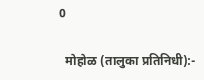0

  मोहोळ (तालुका प्रतिनिधी):-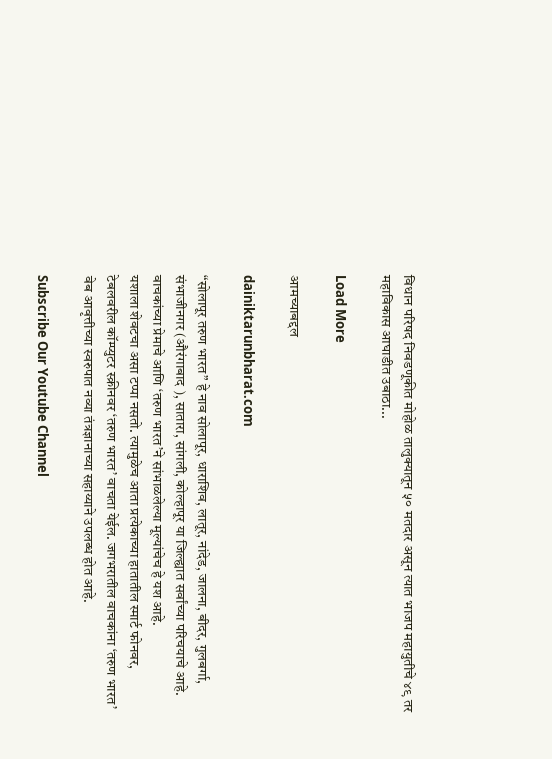विधान परिषद निवडणूकीत मोहोळ तालुक्यातून ५० मतदार असून त्यात भाजप महायुतीचे ४९ तर महाविकास आघाडीत उबाठा...

Load More

आमच्याबद्दल

dainiktarunbharat.com

“सोलापूर तरुण भारत” हे नाव सोलापूर, धाराशिव, लातूर, नांदेड, जालना, बीदर, गुलबर्गा, संभाजीनगर (औरंगाबाद ), सातारा, सांगली, कोल्हापूर या जिल्ह्यात सर्वांच्या परिचयाचे आहे. वाचकांच्या प्रेमाचे आणि ‘तरुण भारत’ने सांभाळलेल्या मूल्यांचेच हे यश आहे.
यशाला शेवटचा असा टप्पा नसतो. त्यामुळेच आता प्रत्येकाच्या हातातील स्मार्ट फोनवर, टेबलवरील कॉम्प्युटर स्क्रीनवर ‘तरुण भारत’ वाचता येईल. जगभरातील वाचकांना ‘तरुण भारत’ वेब आवृत्तीच्या स्वरुपात नव्या तंत्रज्ञानाच्या सहाय्याने उपलब्ध होत आहे.

Subscribe Our Youtube Channel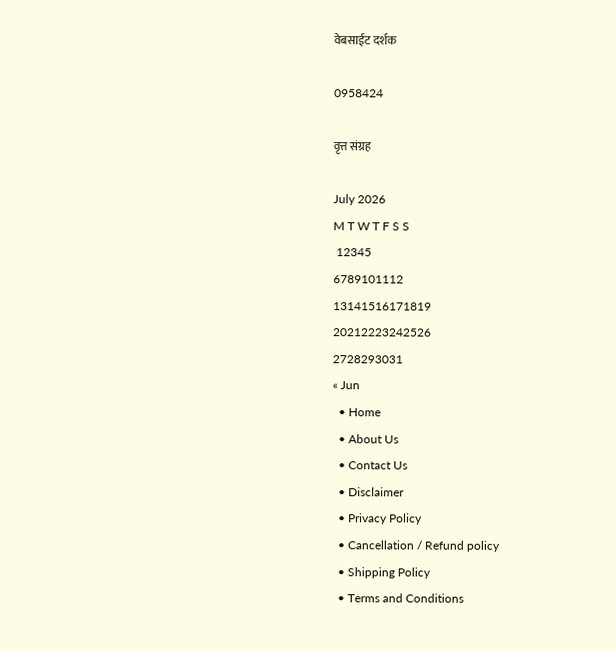वेबसाईट दर्शक

0958424

वृत्त संग्रह

July 2026
M T W T F S S
 12345
6789101112
13141516171819
20212223242526
2728293031
« Jun
  • Home
  • About Us
  • Contact Us
  • Disclaimer
  • Privacy Policy
  • Cancellation / Refund policy
  • Shipping Policy
  • Terms and Conditions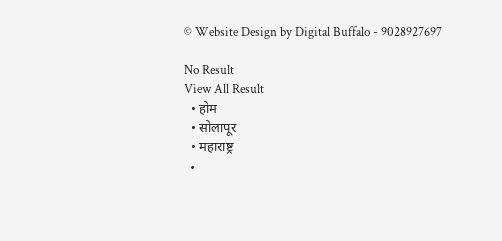© Website Design by Digital Buffalo - 9028927697

No Result
View All Result
  • होम
  • सोलापूर
  • महाराष्ट्र
  •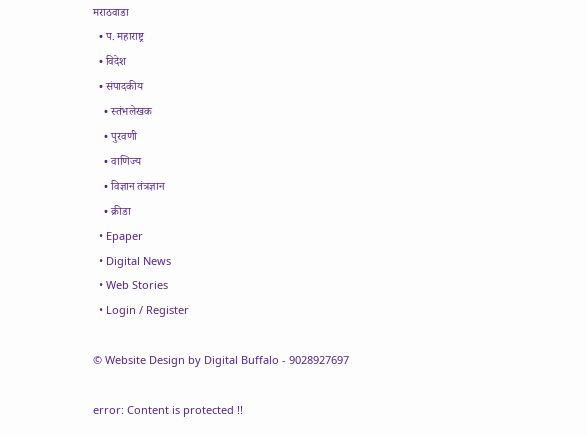मराठवाडा
  • प. महाराष्ट्र
  • विदेश
  • संपादकीय
    • स्तंभलेखक
    • पुरवणी
    • वाणिज्य
    • विज्ञान तंत्रज्ञान
    • क्रीडा
  • Epaper
  • Digital News
  • Web Stories
  • Login / Register

© Website Design by Digital Buffalo - 9028927697

error: Content is protected !!